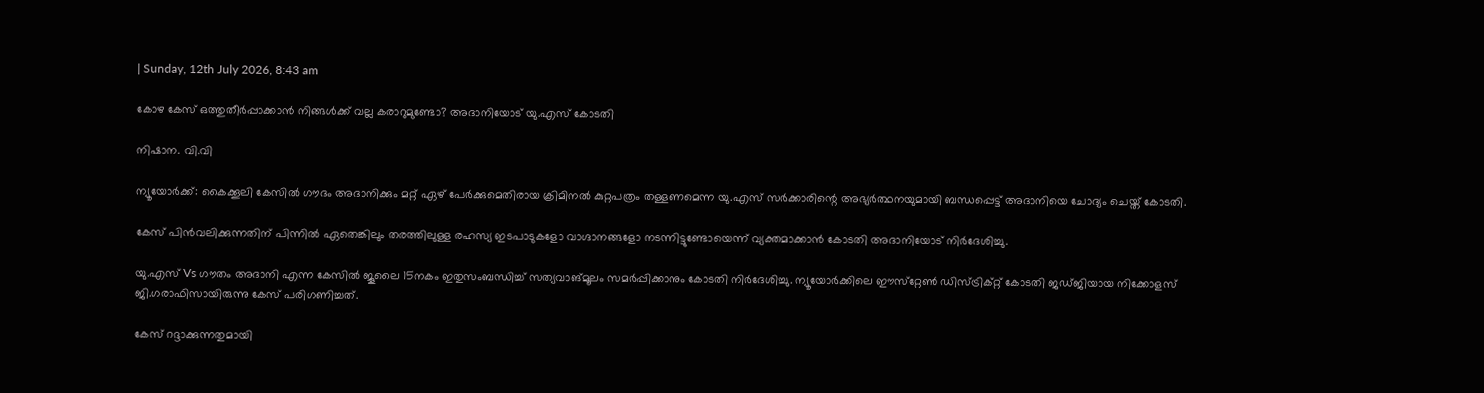| Sunday, 12th July 2026, 8:43 am

കോഴ കേസ് ഒത്തുതീര്‍പ്പാക്കാന്‍ നിങ്ങള്‍ക്ക് വല്ല കരാറുമുണ്ടോ? അദാനിയോട് യു.എസ് കോടതി

നിഷാന. വി.വി

ന്യൂയോര്‍ക്ക്: കൈക്കൂലി കേസില്‍ ഗൗദം അദാനിക്കും മറ്റ് ഏഴ് പേര്‍ക്കുമെതിരായ ക്രിമിനല്‍ കുറ്റപത്രം തള്ളണമെന്ന യു.എസ് സര്‍ക്കാരിന്റെ അഭ്യര്‍ത്ഥനയുമായി ബന്ധപ്പെട്ട് അദാനിയെ ചോദ്യം ചെയ്ത് കോടതി.

കേസ് പിന്‍വലിക്കുന്നതിന് പിന്നില്‍ ഏതെങ്കിലും തരത്തിലുള്ള രഹസ്യ ഇടപാടുകളോ വാഗ്ദാനങ്ങളോ നടന്നിട്ടുണ്ടോയെന്ന് വ്യക്തമാക്കാന്‍ കോടതി അദാനിയോട് നിര്‍ദേശിച്ചു.

യു.എസ് Vs ഗൗതം അദാനി എന്ന കേസില്‍ ജൂലൈ 15നകം ഇതുസംബന്ധിച്ച് സത്യവാങ്മൂലം സമര്‍പ്പിക്കാനും കോടതി നിര്‍ദേശിച്ചു. ന്യൂയോര്‍ക്കിലെ ഈസ്‌റ്റേണ്‍ ഡിസ്ട്രിക്റ്റ് കോടതി ജഡ്ജിയായ നിക്കോളസ് ജി.ഗരാഫിസായിരുന്നു കേസ് പരിഗണിച്ചത്.

കേസ് റദ്ദാക്കുന്നതുമായി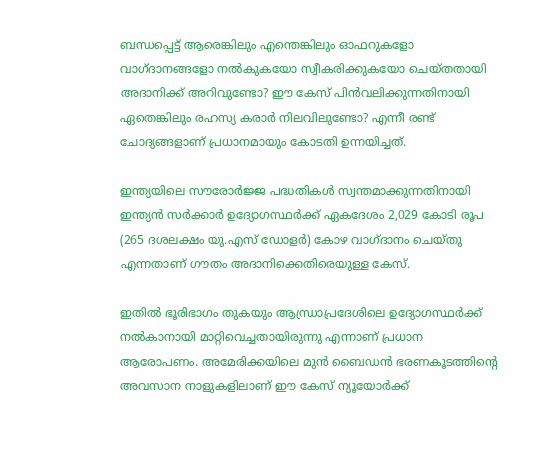ബന്ധപ്പെട്ട് ആരെങ്കിലും എന്തെങ്കിലും ഓഫറുകളോ വാഗ്ദാനങ്ങളോ നല്‍കുകയോ സ്വീകരിക്കുകയോ ചെയ്തതായി അദാനിക്ക് അറിവുണ്ടോ? ഈ കേസ് പിന്‍വലിക്കുന്നതിനായി ഏതെങ്കിലും രഹസ്യ കരാര്‍ നിലവിലുണ്ടോ? എന്നീ രണ്ട് ചോദ്യങ്ങളാണ് പ്രധാനമായും കോടതി ഉന്നയിച്ചത്.

ഇന്ത്യയിലെ സൗരോര്‍ജ്ജ പദ്ധതികള്‍ സ്വന്തമാക്കുന്നതിനായി ഇന്ത്യന്‍ സര്‍ക്കാര്‍ ഉദ്യോഗസ്ഥര്‍ക്ക് ഏകദേശം 2,029 കോടി രൂപ (265 ദശലക്ഷം യു.എസ് ഡോളര്‍) കോഴ വാഗ്ദാനം ചെയ്തു എന്നതാണ് ഗൗതം അദാനിക്കെതിരെയുള്ള കേസ്.

ഇതില്‍ ഭൂരിഭാഗം തുകയും ആന്ധ്രാപ്രദേശിലെ ഉദ്യോഗസ്ഥര്‍ക്ക് നല്‍കാനായി മാറ്റിവെച്ചതായിരുന്നു എന്നാണ് പ്രധാന ആരോപണം. അമേരിക്കയിലെ മുന്‍ ബൈഡന്‍ ഭരണകൂടത്തിന്റെ അവസാന നാളുകളിലാണ് ഈ കേസ് ന്യൂയോര്‍ക്ക്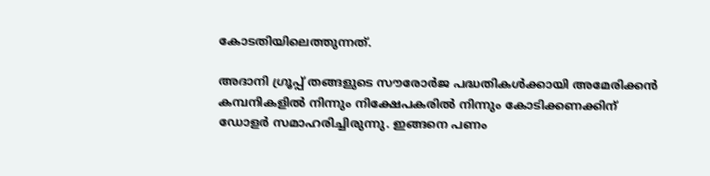കോടതിയിലെത്തുന്നത്.

അദാനി ഗ്രൂപ്പ് തങ്ങളുടെ സൗരോര്‍ജ പദ്ധതികള്‍ക്കായി അമേരിക്കന്‍ കമ്പനികളില്‍ നിന്നും നിക്ഷേപകരില്‍ നിന്നും കോടിക്കണക്കിന് ഡോളര്‍ സമാഹരിച്ചിരുന്നു. ഇങ്ങനെ പണം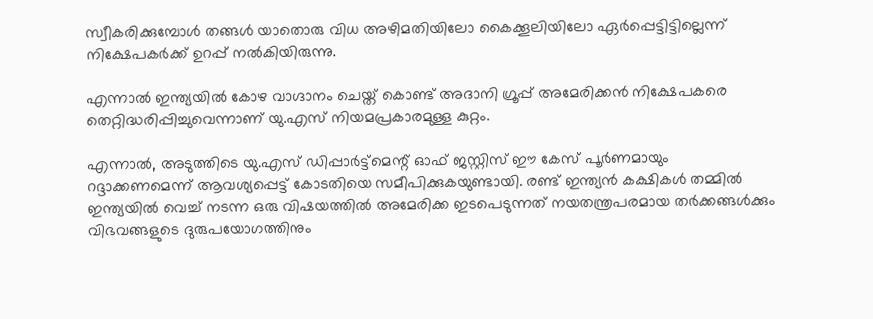സ്വീകരിക്കുമ്പോള്‍ തങ്ങള്‍ യാതൊരു വിധ അഴിമതിയിലോ കൈക്കൂലിയിലോ ഏര്‍പ്പെട്ടിട്ടില്ലെന്ന് നിക്ഷേപകര്‍ക്ക് ഉറപ്പ് നല്‍കിയിരുന്നു.

എന്നാല്‍ ഇന്ത്യയില്‍ കോഴ വാഗ്ദാനം ചെയ്ത് കൊണ്ട് അദാനി ഗ്രൂപ്പ് അമേരിക്കന്‍ നിക്ഷേപകരെ തെറ്റിദ്ധരിപ്പിച്ചുവെന്നാണ് യു.എസ് നിയമപ്രകാരമുള്ള കുറ്റം.

എന്നാല്‍, അടുത്തിടെ യു.എസ് ഡിപ്പാര്‍ട്ട്‌മെന്റ് ഓഫ് ജസ്റ്റിസ് ഈ കേസ് പൂര്‍ണമായും റദ്ദാക്കണമെന്ന് ആവശ്യപ്പെട്ട് കോടതിയെ സമീപിക്കുകയുണ്ടായി. രണ്ട് ഇന്ത്യന്‍ കക്ഷികള്‍ തമ്മില്‍ ഇന്ത്യയില്‍ വെച്ച് നടന്ന ഒരു വിഷയത്തില്‍ അമേരിക്ക ഇടപെടുന്നത് നയതന്ത്രപരമായ തര്‍ക്കങ്ങള്‍ക്കും വിഭവങ്ങളുടെ ദുരുപയോഗത്തിനും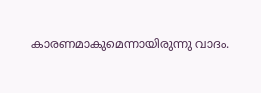കാരണമാകുമെന്നായിരുന്നു വാദം.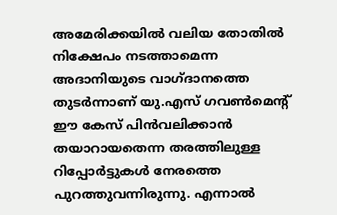അമേരിക്കയില്‍ വലിയ തോതില്‍ നിക്ഷേപം നടത്താമെന്ന അദാനിയുടെ വാഗ്ദാനത്തെ തുടര്‍ന്നാണ് യു.എസ് ഗവണ്‍മെന്റ് ഈ കേസ് പിന്‍വലിക്കാന്‍ തയാറായതെന്ന തരത്തിലുള്ള റിപ്പോര്‍ട്ടുകള്‍ നേരത്തെ പുറത്തുവന്നിരുന്നു. എന്നാല്‍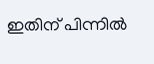ഇതിന് പിന്നില്‍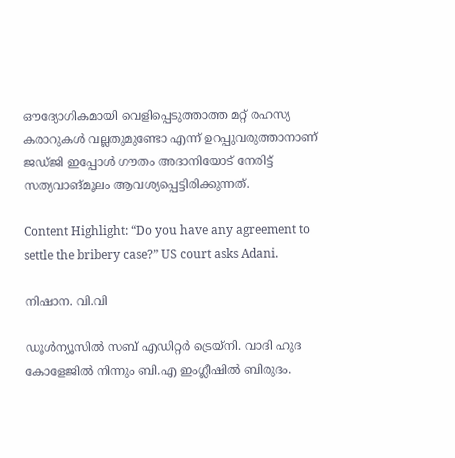ഔദ്യോഗികമായി വെളിപ്പെടുത്താത്ത മറ്റ് രഹസ്യ കരാറുകള്‍ വല്ലതുമുണ്ടോ എന്ന് ഉറപ്പുവരുത്താനാണ് ജഡ്ജി ഇപ്പോള്‍ ഗൗതം അദാനിയോട് നേരിട്ട് സത്യവാങ്മൂലം ആവശ്യപ്പെട്ടിരിക്കുന്നത്.

Content Highlight: “Do you have any agreement to settle the bribery case?” US court asks Adani.

നിഷാന. വി.വി

ഡൂള്‍ന്യൂസില്‍ സബ് എഡിറ്റര്‍ ട്രെയ്‌നി. വാദി ഹുദ കോളേജില്‍ നിന്നും ബി.എ ഇംഗ്ലീഷില്‍ ബിരുദം.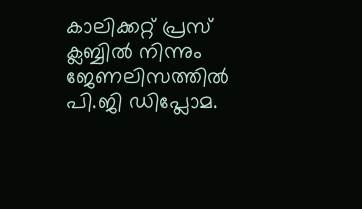കാലിക്കറ്റ് പ്രസ് ക്ലബ്ബില്‍ നിന്നും ജേണലിസത്തില്‍ പി.ജി ഡിപ്ലോമ.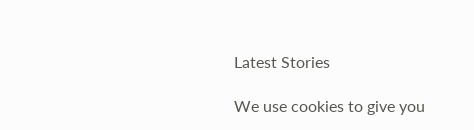Latest Stories

We use cookies to give you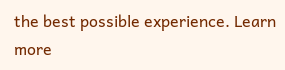the best possible experience. Learn more